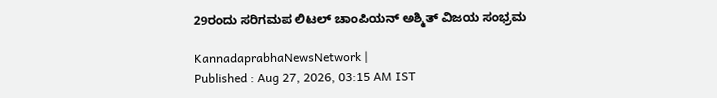29ರಂದು ಸರಿಗಮಪ ಲಿಟಲ್‌ ಚಾಂಪಿಯನ್‌ ಅಶ್ಮಿತ್‌ ವಿಜಯ ಸಂಭ್ರಮ

KannadaprabhaNewsNetwork |
Published : Aug 27, 2026, 03:15 AM IST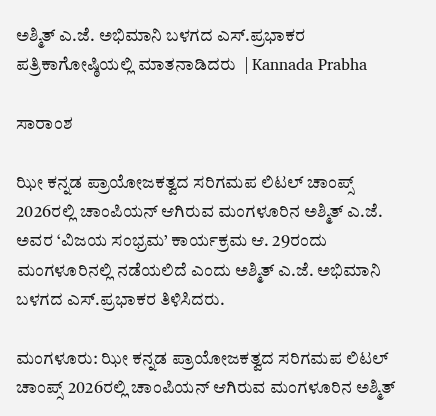ಅಶ್ಮಿತ್‌ ಎ.ಜೆ. ಅಭಿಮಾನಿ ಬಳಗದ ಎಸ್‌.ಪ್ರಭಾಕರ ಪತ್ರಿಕಾಗೋಷ್ಠಿಯಲ್ಲಿ ಮಾತನಾಡಿದರು  | Kannada Prabha

ಸಾರಾಂಶ

ಝೀ ಕನ್ನಡ ಪ್ರಾಯೋಜಕತ್ವದ ಸರಿಗಮಪ ಲಿಟಲ್‌ ಚಾಂಪ್ಸ್‌ 2026ರಲ್ಲಿ ಚಾಂಪಿಯನ್‌ ಆಗಿರುವ ಮಂಗಳೂರಿನ ಅಶ್ಮಿತ್‌ ಎ.ಜೆ. ಅವರ ‘ವಿಜಯ ಸಂಭ್ರಮ’ ಕಾರ್ಯಕ್ರಮ ಆ. 29ರಂದು ಮಂಗಳೂರಿನಲ್ಲಿ ನಡೆಯಲಿದೆ ಎಂದು ಅಶ್ಮಿತ್‌ ಎ.ಜೆ. ಅಭಿಮಾನಿ ಬಳಗದ ಎಸ್‌.ಪ್ರಭಾಕರ ತಿಳಿಸಿದರು.

ಮಂಗಳೂರು: ಝೀ ಕನ್ನಡ ಪ್ರಾಯೋಜಕತ್ವದ ಸರಿಗಮಪ ಲಿಟಲ್‌ ಚಾಂಪ್ಸ್‌ 2026ರಲ್ಲಿ ಚಾಂಪಿಯನ್‌ ಆಗಿರುವ ಮಂಗಳೂರಿನ ಅಶ್ಮಿತ್‌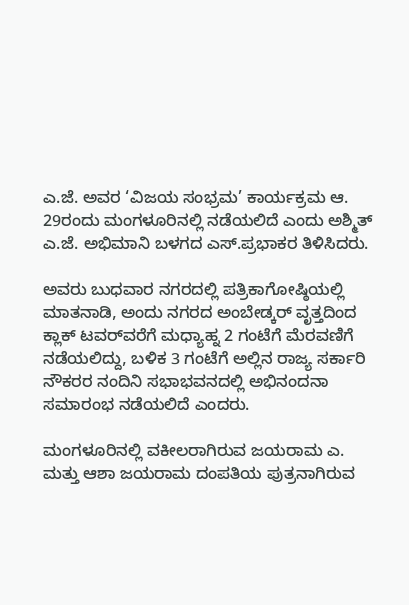ಎ.ಜೆ. ಅವರ ‘ವಿಜಯ ಸಂಭ್ರಮ’ ಕಾರ್ಯಕ್ರಮ ಆ. 29ರಂದು ಮಂಗಳೂರಿನಲ್ಲಿ ನಡೆಯಲಿದೆ ಎಂದು ಅಶ್ಮಿತ್‌ ಎ.ಜೆ. ಅಭಿಮಾನಿ ಬಳಗದ ಎಸ್‌.ಪ್ರಭಾಕರ ತಿಳಿಸಿದರು.

ಅವರು ಬುಧವಾರ ನಗರದಲ್ಲಿ ಪತ್ರಿಕಾಗೋಷ್ಠಿಯಲ್ಲಿ ಮಾತನಾಡಿ, ಅಂದು ನಗರದ ಅಂಬೇಡ್ಕರ್‌ ವೃತ್ತದಿಂದ ಕ್ಲಾಕ್‌ ಟವರ್‌ವರೆಗೆ ಮಧ್ಯಾಹ್ನ 2 ಗಂಟೆಗೆ ಮೆರವಣಿಗೆ ನಡೆಯಲಿದ್ದು, ಬಳಿಕ 3 ಗಂಟೆಗೆ ಅಲ್ಲಿನ ರಾಜ್ಯ ಸರ್ಕಾರಿ ನೌಕರರ ನಂದಿನಿ ಸಭಾಭವನದಲ್ಲಿ ಅಭಿನಂದನಾ ಸಮಾರಂಭ ನಡೆಯಲಿದೆ ಎಂದರು.

ಮಂಗಳೂರಿನಲ್ಲಿ ವಕೀಲರಾಗಿರುವ ಜಯರಾಮ ಎ. ಮತ್ತು ಆಶಾ ಜಯರಾಮ ದಂಪತಿಯ ಪುತ್ರನಾಗಿರುವ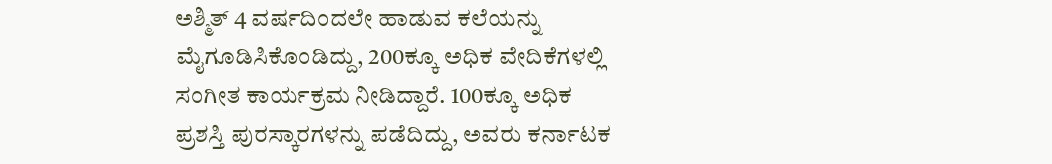ಅಶ್ಮಿತ್‌ 4 ವರ್ಷದಿಂದಲೇ ಹಾಡುವ ಕಲೆಯನ್ನು ಮೈಗೂಡಿಸಿಕೊಂಡಿದ್ದು, 200ಕ್ಕೂ ಅಧಿಕ ವೇದಿಕೆಗಳಲ್ಲಿ ಸಂಗೀತ ಕಾರ್ಯಕ್ರಮ ನೀಡಿದ್ದಾರೆ. 100ಕ್ಕೂ ಅಧಿಕ ಪ್ರಶಸ್ತಿ ಪುರಸ್ಕಾರಗಳನ್ನು ಪಡೆದಿದ್ದು, ಅವರು ಕರ್ನಾಟಕ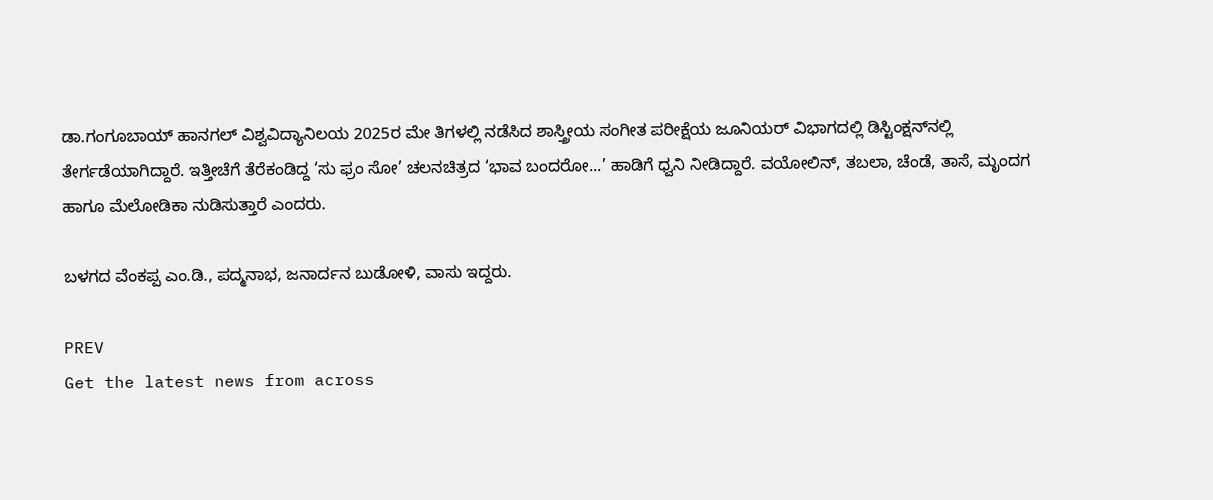ಡಾ.ಗಂಗೂಬಾಯ್‌ ಹಾನಗಲ್‌ ವಿಶ್ವವಿದ್ಯಾನಿಲಯ 2025ರ ಮೇ ತಿಗಳಲ್ಲಿ ನಡೆಸಿದ ಶಾಸ್ತ್ರೀಯ ಸಂಗೀತ ಪರೀಕ್ಷೆಯ ಜೂನಿಯರ್‌ ವಿಭಾಗದಲ್ಲಿ ಡಿಸ್ಟಿಂಕ್ಷನ್‌ನಲ್ಲಿ ತೇರ್ಗಡೆಯಾಗಿದ್ದಾರೆ. ಇತ್ತೀಚೆಗೆ ತೆರೆಕಂಡಿದ್ದ ‘ಸು ಫ್ರಂ ಸೋ’ ಚಲನಚಿತ್ರದ ‘ಭಾವ ಬಂದರೋ...’ ಹಾಡಿಗೆ ಧ್ವನಿ ನೀಡಿದ್ದಾರೆ. ವಯೋಲಿನ್‌, ತಬಲಾ, ಚೆಂಡೆ, ತಾಸೆ, ಮೃಂದಗ ಹಾಗೂ ಮೆಲೋಡಿಕಾ ನುಡಿಸುತ್ತಾರೆ ಎಂದರು.

ಬಳಗದ ವೆಂಕಪ್ಪ ಎಂ.ಡಿ., ಪದ್ಮನಾಭ, ಜನಾರ್ದನ ಬುಡೋಳಿ, ವಾಸು ಇದ್ದರು.

PREV
Get the latest news from across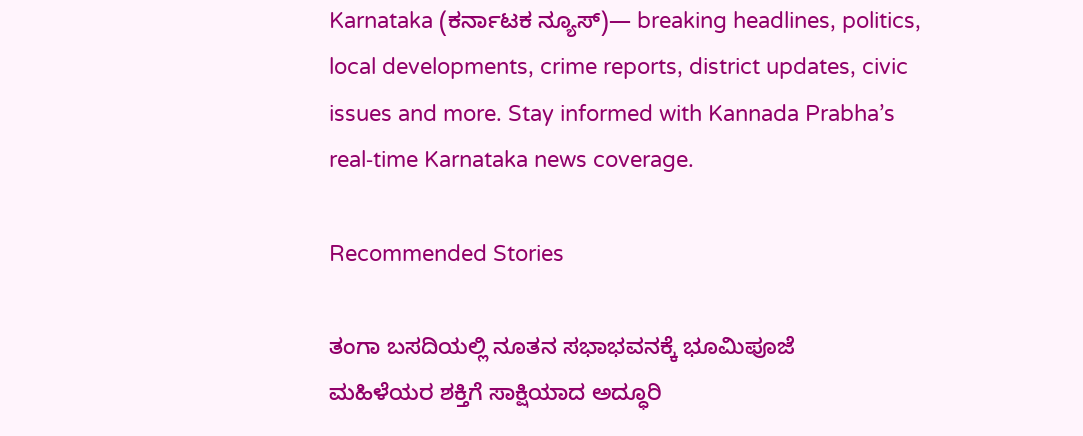Karnataka (ಕರ್ನಾಟಕ ನ್ಯೂಸ್)— breaking headlines, politics, local developments, crime reports, district updates, civic issues and more. Stay informed with Kannada Prabha’s real‑time Karnataka news coverage.

Recommended Stories

ತಂಗಾ ಬಸದಿಯಲ್ಲಿ ನೂತನ ಸಭಾಭವನಕ್ಕೆ ಭೂಮಿಪೂಜೆ
ಮಹಿಳೆಯರ ಶಕ್ತಿಗೆ ಸಾಕ್ಷಿಯಾದ ಅದ್ಧೂರಿ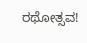ರಥೋತ್ಸವ!